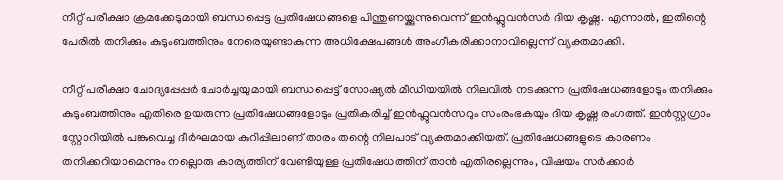നീറ്റ് പരീക്ഷാ ക്രമക്കേടുമായി ബന്ധപ്പെട്ട പ്രതിഷേധങ്ങളെ പിന്തുണയ്ക്കുന്നുവെന്ന് ഇൻഫ്ലുവൻസർ ദിയ കൃഷ്ണ. എന്നാൽ, ഇതിന്റെ പേരിൽ തനിക്കും കുടുംബത്തിനും നേരെയുണ്ടാകുന്ന അധിക്ഷേപങ്ങള്‍ അംഗീകരിക്കാനാവില്ലെന്ന് വ്യക്തമാക്കി.

നീറ്റ് പരീക്ഷാ ചോദ്യപ്പേപ്പർ ചോർച്ചയുമായി ബന്ധപ്പെട്ട് സോഷ്യൽ മീഡിയയിൽ നിലവിൽ നടക്കുന്ന പ്രതിഷേധങ്ങളോടും തനിക്കും കുടുംബത്തിനും എതിരെ ഉയരുന്ന പ്രതിഷേധങ്ങളോടും പ്രതികരിച്ച് ഇൻഫ്ലുവൻസറും സംരംഭകയും ദിയ കൃഷ്ണ രംഗത്ത്. ഇൻസ്റ്റഗ്രാം സ്റ്റോറിയിൽ പങ്കുവെച്ച ദീർഘമായ കുറിപ്പിലാണ് താരം തന്റെ നിലപാട് വ്യക്തമാക്കിയത്. പ്രതിഷേധങ്ങളുടെ കാരണം തനിക്കറിയാമെന്നും നല്ലൊരു കാര്യത്തിന് വേണ്ടിയുള്ള പ്രതിഷേധത്തിന് താൻ എതിരല്ലെന്നും, വിഷയം സർക്കാർ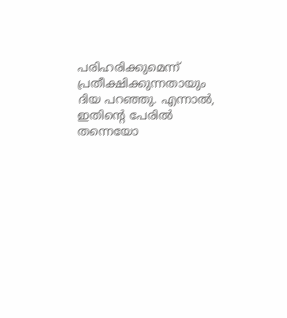പരിഹരിക്കുമെന്ന് പ്രതീക്ഷിക്കുന്നതായും ദിയ പറഞ്ഞു. എന്നാൽ, ഇതിന്റെ പേരിൽ തന്നെയോ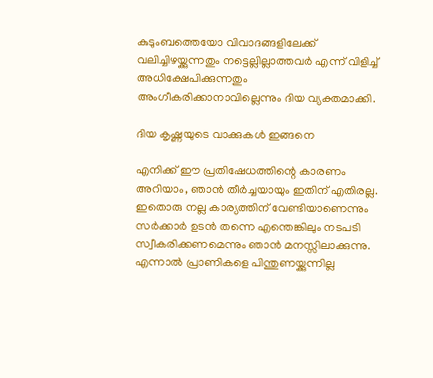കുടുംബത്തെയോ വിവാദങ്ങളിലേക്ക് വലിച്ചിഴയ്ക്കുന്നതും നട്ടെല്ലില്ലാത്തവർ എന്ന് വിളിച്ച് അധിക്ഷേപിക്കുന്നതും അംഗീകരിക്കാനാവില്ലെന്നും ദിയ വ്യക്തമാക്കി.

ദിയ കൃഷ്ണയുടെ വാക്കുകൾ ഇങ്ങനെ

എനിക്ക് ഈ പ്രതിഷേധത്തിന്റെ കാരണം അറിയാം, ഞാൻ തീർച്ചയായും ഇതിന് എതിരല്ല. ഇതൊരു നല്ല കാര്യത്തിന് വേണ്ടിയാണെന്നും സർക്കാർ ഉടൻ തന്നെ എന്തെങ്കിലും നടപടി സ്വീകരിക്കണമെന്നും ഞാൻ മനസ്സിലാക്കുന്നു. എന്നാൽ പ്രാണികളെ പിന്തുണയ്ക്കുന്നില്ല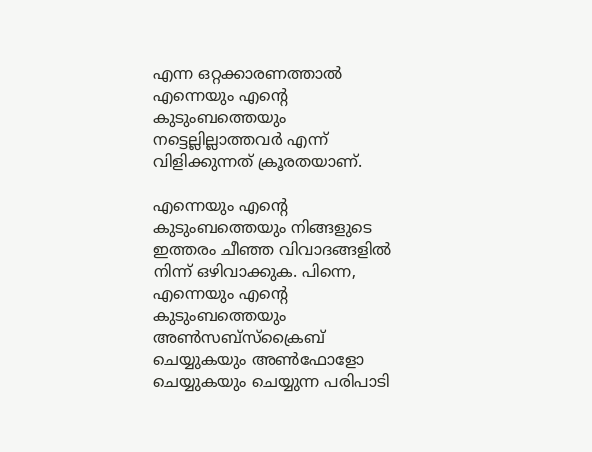എന്ന ഒറ്റക്കാരണത്താൽ എന്നെയും എന്റെ കുടുംബത്തെയും നട്ടെല്ലില്ലാത്തവർ എന്ന് വിളിക്കുന്നത് ക്രൂരതയാണ്.

എന്നെയും എന്റെ കുടുംബത്തെയും നിങ്ങളുടെ ഇത്തരം ചീഞ്ഞ വിവാദങ്ങളിൽ നിന്ന് ഒഴിവാക്കുക. പിന്നെ, എന്നെയും എന്റെ കുടുംബത്തെയും അൺസബ്‌സ്‌ക്രൈബ് ചെയ്യുകയും അൺഫോളോ ചെയ്യുകയും ചെയ്യുന്ന പരിപാടി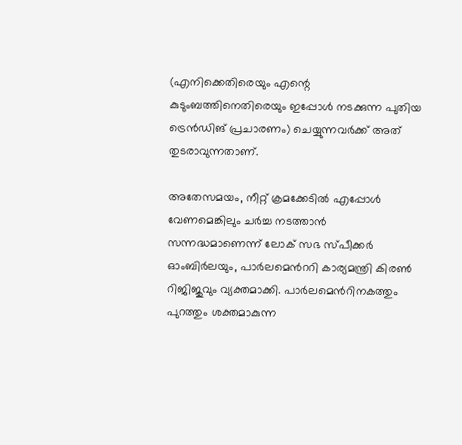(എനിക്കെതിരെയും എന്റെ കുടുംബത്തിനെതിരെയും ഇപ്പോൾ നടക്കുന്ന പുതിയ ട്രെൻഡിങ് പ്രചാരണം) ചെയ്യുന്നവർക്ക് അത് തുടരാവുന്നതാണ്.

അതേസമയം, നീറ്റ് ക്രമക്കേടില്‍ എപ്പോള്‍ വേണമെങ്കിലും ചര്‍ച്ച നടത്താന്‍ സന്നദ്ധമാണെന്ന് ലോക് സഭ സ്പീക്കര്‍ ഓംബിര്‍ലയും, പാര്‍ലമെന്‍ററി കാര്യമന്ത്രി കിരണ്‍ റിജിജുവും വ്യക്തമാക്കി. പാര്‍ലമെന്‍റിനകത്തും പുറത്തും ശക്തമാകുന്ന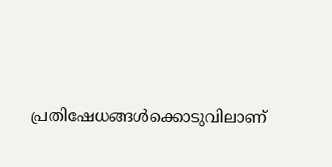പ്രതിഷേധങ്ങള്‍ക്കൊടുവിലാണ്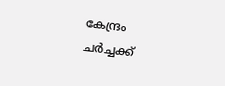കേന്ദ്രം ചർച്ചക്ക്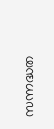സന്നദ്ധത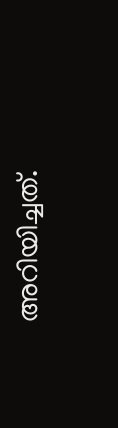അറിയിച്ചത്.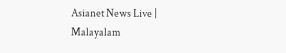Asianet News Live | Malayalam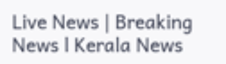Live News | Breaking News l Kerala News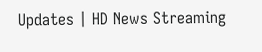Updates | HD News Streaming